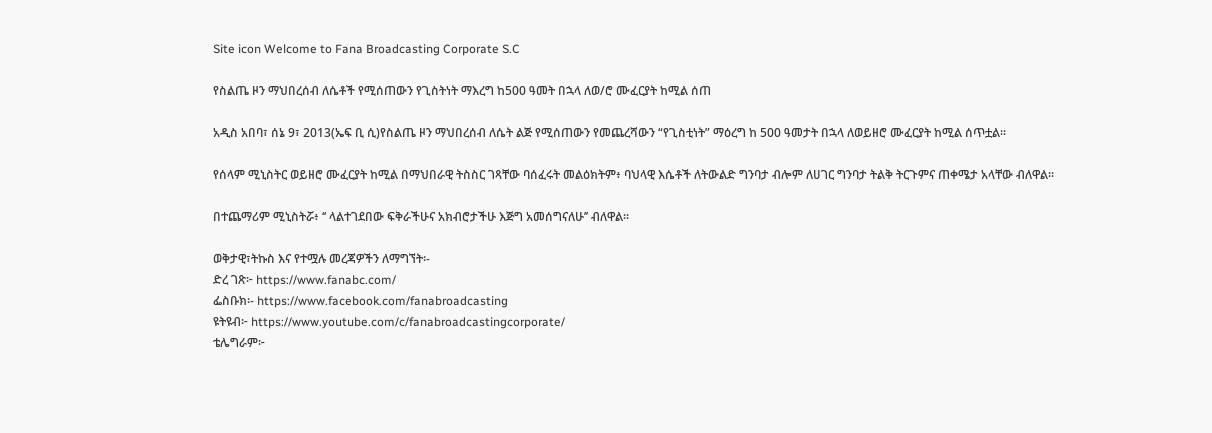Site icon Welcome to Fana Broadcasting Corporate S.C

የስልጤ ዞን ማህበረሰብ ለሴቶች የሚሰጠውን የጊስትነት ማእረግ ከ500 ዓመት በኋላ ለወ/ሮ ሙፈርያት ከሚል ሰጠ

አዲስ አበባ፣ ሰኔ 9፣ 2013(ኤፍ ቢ ሲ)የስልጤ ዞን ማህበረሰብ ለሴት ልጅ የሚሰጠውን የመጨረሻውን “የጊስቲነት” ማዕረግ ከ 500 ዓመታት በኋላ ለወይዘሮ ሙፈርያት ከሚል ሰጥቷል፡፡

የሰላም ሚኒስትር ወይዘሮ ሙፈርያት ከሚል በማህበራዊ ትስስር ገጻቸው ባሰፈሩት መልዕክትም፥ ባህላዊ እሴቶች ለትውልድ ግንባታ ብሎም ለሀገር ግንባታ ትልቅ ትርጉምና ጠቀሜታ አላቸው ብለዋል።

በተጨማሪም ሚኒስትሯ፥ ‘‘ ላልተገደበው ፍቅራችሁና አክብሮታችሁ እጅግ አመሰግናለሁ’’ ብለዋል፡፡

ወቅታዊ፣ትኩስ እና የተሟሉ መረጃዎችን ለማግኘት፡-
ድረ ገጽ፦ https://www.fanabc.com/
ፌስቡክ፡- https://www.facebook.com/fanabroadcasting
ዩትዩብ፦ https://www.youtube.com/c/fanabroadcastingcorporate/
ቴሌግራም፦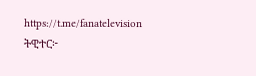https://t.me/fanatelevision
ትዊተር፦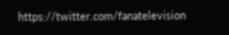https://twitter.com/fanatelevision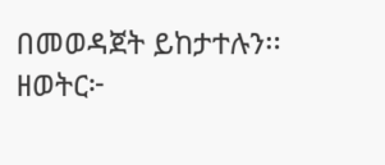በመወዳጀት ይከታተሉን፡፡
ዘወትር፦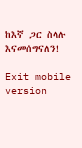ከእኛ ጋር ስላሉ እናመሰግናለን!

Exit mobile version